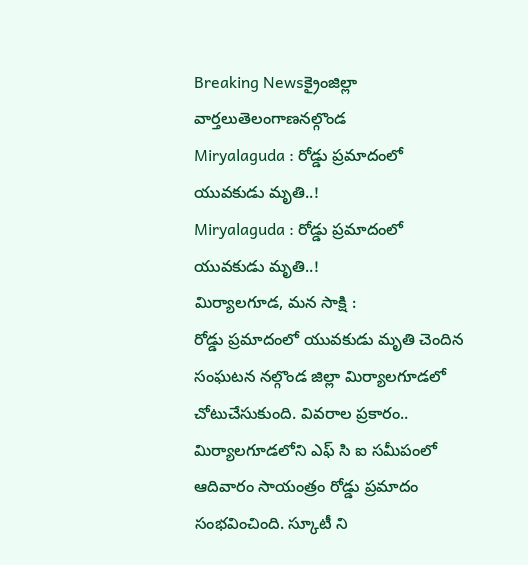Breaking Newsక్రైంజిల్లా వార్తలుతెలంగాణనల్గొండ
Miryalaguda : రోడ్డు ప్రమాదంలో యువకుడు మృతి..!
Miryalaguda : రోడ్డు ప్రమాదంలో యువకుడు మృతి..!
మిర్యాలగూడ, మన సాక్షి :
రోడ్డు ప్రమాదంలో యువకుడు మృతి చెందిన సంఘటన నల్గొండ జిల్లా మిర్యాలగూడలో చోటుచేసుకుంది. వివరాల ప్రకారం.. మిర్యాలగూడలోని ఎఫ్ సి ఐ సమీపంలో ఆదివారం సాయంత్రం రోడ్డు ప్రమాదం సంభవించింది. స్కూటీ ని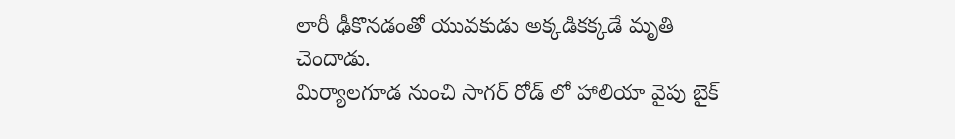లారీ ఢీకొనడంతో యువకుడు అక్కడికక్కడే మృతి చెందాడు.
మిర్యాలగూడ నుంచి సాగర్ రోడ్ లో హాలియా వైపు బైక్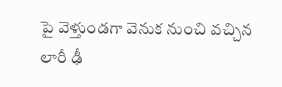పై వెళ్తుండగా వెనుక నుంచి వచ్చిన లారీ ఢీ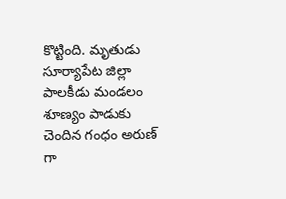కొట్టింది. మృతుడు సూర్యాపేట జిల్లా పాలకీడు మండలం శూణ్యం పాడుకు చెందిన గంధం అరుణ్ గా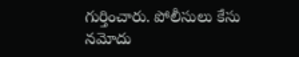గుర్తించారు. పోలీసులు కేసు నమోదు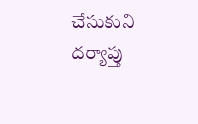చేసుకుని దర్యాప్తు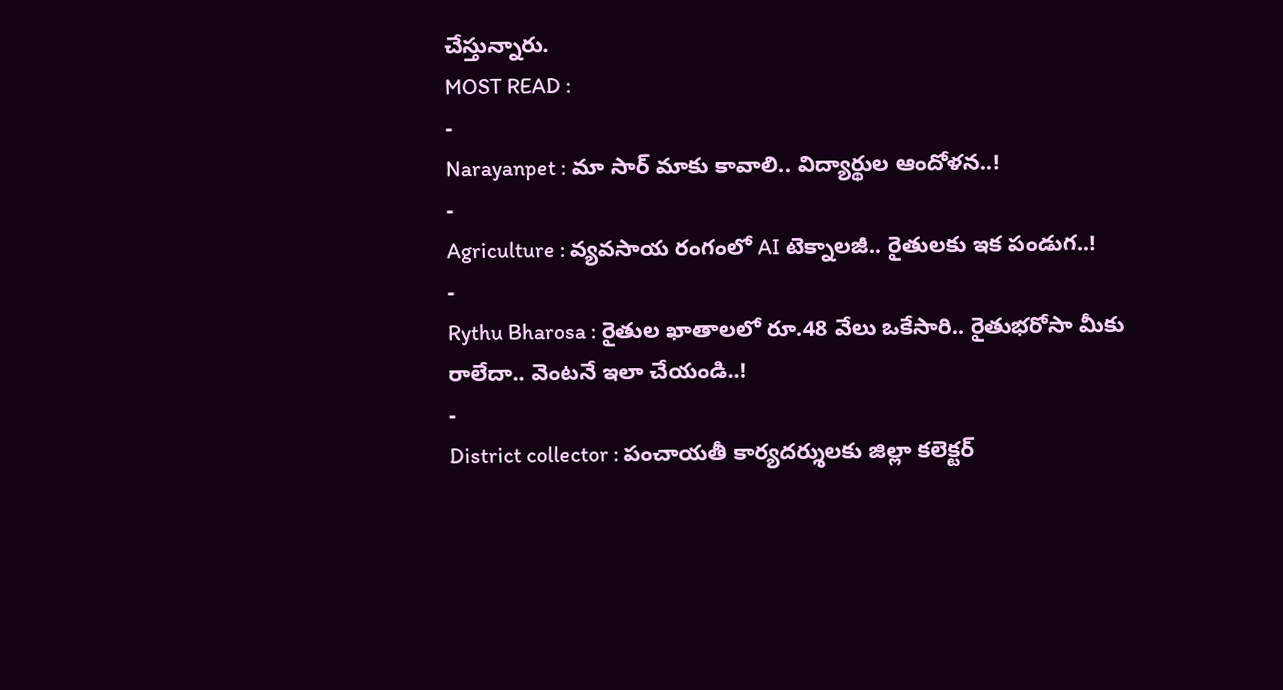చేస్తున్నారు.
MOST READ :
-
Narayanpet : మా సార్ మాకు కావాలి.. విద్యార్థుల ఆందోళన..!
-
Agriculture : వ్యవసాయ రంగంలో AI టెక్నాలజీ.. రైతులకు ఇక పండుగ..!
-
Rythu Bharosa : రైతుల ఖాతాలలో రూ.48 వేలు ఒకేసారి.. రైతుభరోసా మీకు రాలేదా.. వెంటనే ఇలా చేయండి..!
-
District collector : పంచాయతీ కార్యదర్శులకు జిల్లా కలెక్టర్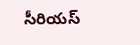సీరియస్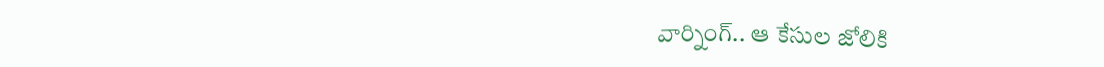వార్నింగ్.. ఆ కేసుల జోలికి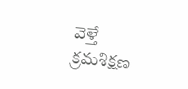వెళ్తే క్రమశిక్షణ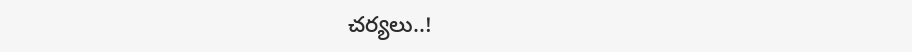చర్యలు..!